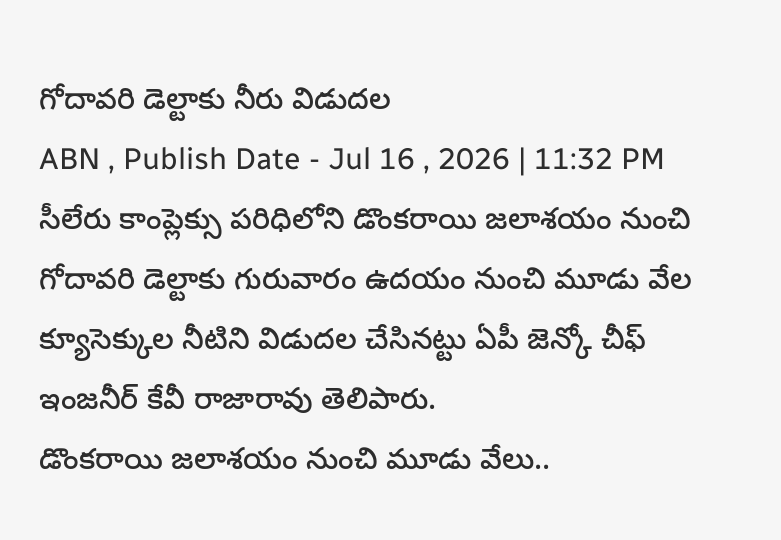గోదావరి డెల్టాకు నీరు విడుదల
ABN , Publish Date - Jul 16 , 2026 | 11:32 PM
సీలేరు కాంప్లెక్సు పరిధిలోని డొంకరాయి జలాశయం నుంచి గోదావరి డెల్టాకు గురువారం ఉదయం నుంచి మూడు వేల క్యూసెక్కుల నీటిని విడుదల చేసినట్టు ఏపీ జెన్కో చీఫ్ ఇంజనీర్ కేవీ రాజారావు తెలిపారు.
డొంకరాయి జలాశయం నుంచి మూడు వేలు..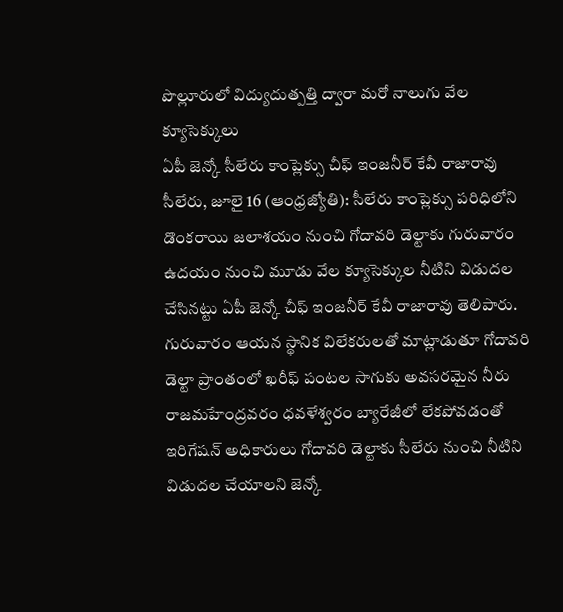పొల్లూరులో విద్యుదుత్పత్తి ద్వారా మరో నాలుగు వేల క్యూసెక్కులు
ఏపీ జెన్కో సీలేరు కాంప్లెక్సు చీఫ్ ఇంజనీర్ కేవీ రాజారావు
సీలేరు, జూలై 16 (ఆంధ్రజ్యోతి): సీలేరు కాంప్లెక్సు పరిధిలోని డొంకరాయి జలాశయం నుంచి గోదావరి డెల్టాకు గురువారం ఉదయం నుంచి మూడు వేల క్యూసెక్కుల నీటిని విడుదల చేసినట్టు ఏపీ జెన్కో చీఫ్ ఇంజనీర్ కేవీ రాజారావు తెలిపారు. గురువారం ఆయన స్థానిక విలేకరులతో మాట్లాడుతూ గోదావరి డెల్టా ప్రాంతంలో ఖరీఫ్ పంటల సాగుకు అవసరమైన నీరు రాజమహేంద్రవరం ధవళేశ్వరం బ్యారేజీలో లేకపోవడంతో ఇరిగేషన్ అధికారులు గోదావరి డెల్టాకు సీలేరు నుంచి నీటిని విడుదల చేయాలని జెన్కో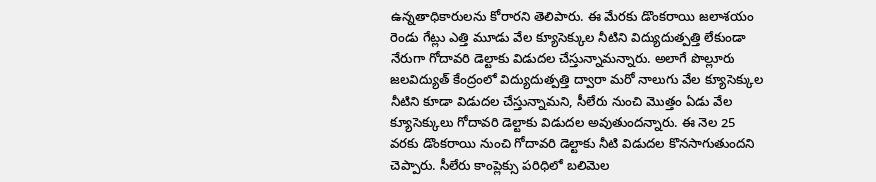ఉన్నతాధికారులను కోరారని తెలిపారు. ఈ మేరకు డొంకరాయి జలాశయం రెండు గేట్లు ఎత్తి మూడు వేల క్యూసెక్కుల నీటిని విద్యుదుత్పత్తి లేకుండా నేరుగా గోదావరి డెల్టాకు విడుదల చేస్తున్నామన్నారు. అలాగే పొల్లూరు జలవిద్యుత్ కేంద్రంలో విద్యుదుత్పత్తి ద్వారా మరో నాలుగు వేల క్యూసెక్కుల నీటిని కూడా విడుదల చేస్తున్నామని, సీలేరు నుంచి మొత్తం ఏడు వేల క్యూసెక్కులు గోదావరి డెల్టాకు విడుదల అవుతుందన్నారు. ఈ నెల 25 వరకు డొంకరాయి నుంచి గోదావరి డెల్టాకు నీటి విడుదల కొనసాగుతుందని చెప్పారు. సీలేరు కాంప్లెక్సు పరిధిలో బలిమెల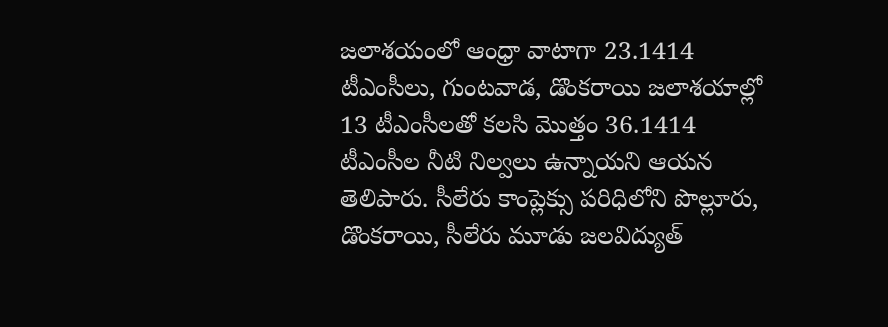జలాశయంలో ఆంధ్రా వాటాగా 23.1414 టీఎంసీలు, గుంటవాడ, డొంకరాయి జలాశయాల్లో 13 టీఎంసీలతో కలసి మొత్తం 36.1414 టీఎంసీల నీటి నిల్వలు ఉన్నాయని ఆయన తెలిపారు. సీలేరు కాంప్లెక్సు పరిధిలోని పొల్లూరు, డొంకరాయి, సీలేరు మూడు జలవిద్యుత్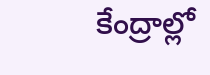కేంద్రాల్లో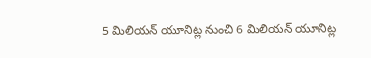5 మిలియన్ యూనిట్ల నుంచి 6 మిలియన్ యూనిట్ల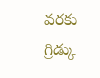వరకు గ్రిడ్కు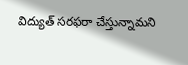విద్యుత్ సరఫరా చేస్తున్నామని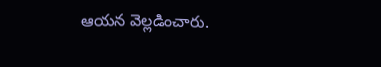ఆయన వెల్లడించారు.